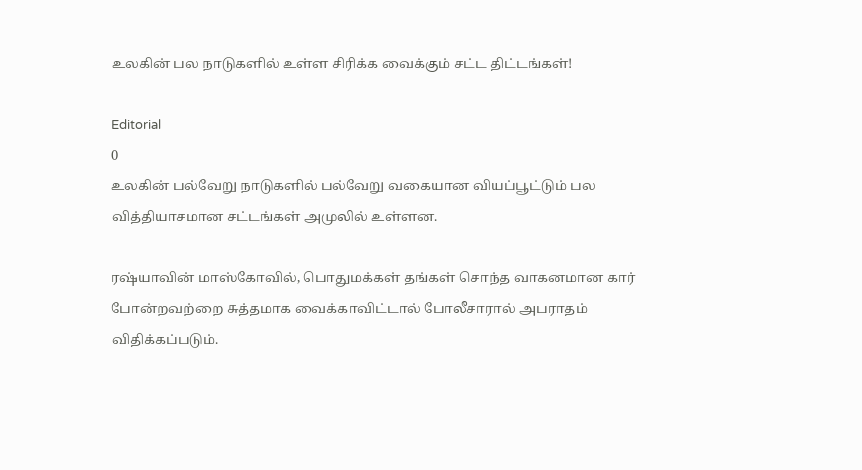உலகின் பல நாடுகளில் உள்ள சிரிக்க வைக்கும் சட்ட திட்டங்கள்!

Editorial
0
உலகின் பல்வேறு நாடுகளில் பல்வேறு வகையான வியப்பூட்டும் பல வித்தியாசமான சட்டங்கள் அமுலில் உள்ளன.

ரஷ்யாவின் மாஸ்கோவில், பொதுமக்கள் தங்கள் சொந்த வாகனமான கார் போன்றவற்றை சுத்தமாக வைக்காவிட்டால் போலீசாரால் அபராதம் விதிக்கப்படும்.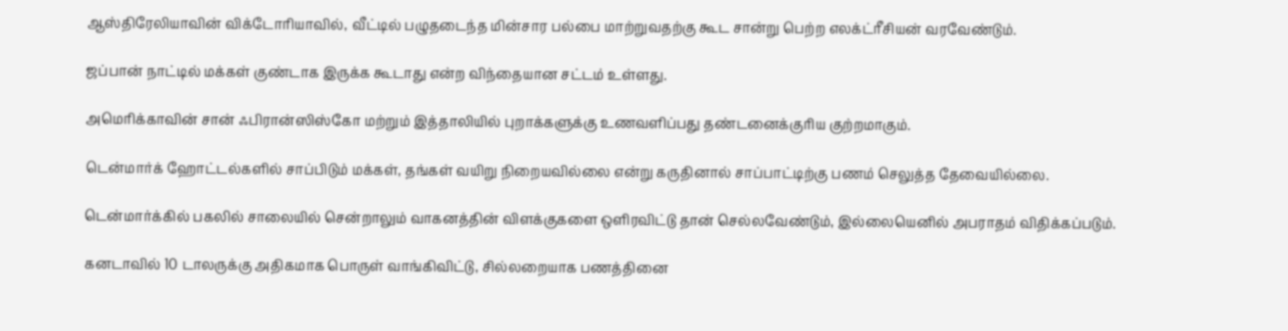ஆஸ்திரேலியாவின் விக்டோரியாவில், வீட்டில் பழுதடைந்த மின்சார பல்பை மாற்றுவதற்கு கூட சான்று பெற்ற எலக்ட்ரீசியன் வரவேண்டும்.

ஜப்பான் நாட்டில் மக்கள் குண்டாக இருக்க கூடாது என்ற விந்தையான சட்டம் உள்ளது.

அமெரிக்காவின் சான் ஃபிரான்ஸிஸ்கோ மற்றும் இத்தாலியில் புறாக்களுக்கு உணவளிப்பது தண்டனைக்குரிய குற்றமாகும்.

டென்மார்க் ஹோட்டல்களில் சாப்பிடும் மக்கள், தங்கள் வயிறு நிறையவில்லை என்று கருதினால் சாப்பாட்டிற்கு பணம் செலுத்த தேவையில்லை.

டென்மார்க்கில் பகலில் சாலையில் சென்றாலும் வாகனத்தின் விளக்குகளை ஒளிரவிட்டு தான் செல்லவேண்டும், இல்லையெனில் அபராதம் விதிக்கப்படும்.

கனடாவில் 10 டாலருக்கு அதிகமாக பொருள் வாங்கிவிட்டு, சில்லறையாக பணத்தினை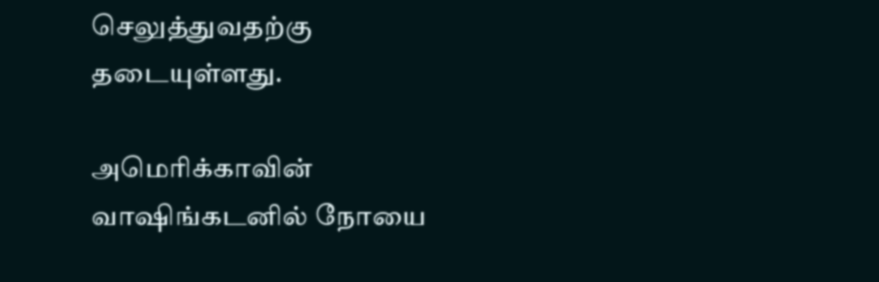செலுத்துவதற்கு தடையுள்ளது.

அமெரிக்காவின் வாஷிங்கடனில் நோயை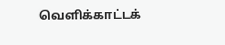வெளிக்காட்டக்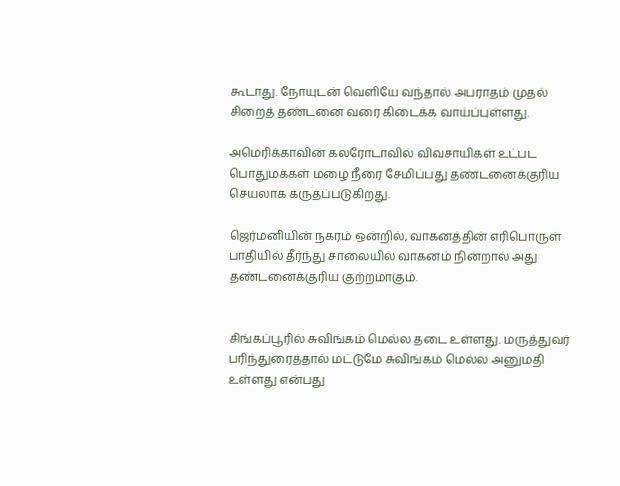கூடாது. நோயுடன் வெளியே வந்தால் அபராதம் முதல் சிறைத் தண்டனை வரை கிடைக்க வாய்ப்புள்ளது.

அமெரிக்காவின் கலரோடாவில் விவசாயிகள் உட்பட பொதுமக்கள் மழை நீரை சேமிப்பது தண்டனைக்குரிய செயலாக கருதப்படுகிறது.

ஜெர்மனியின் நகரம் ஒன்றில், வாகனத்தின் எரிபொருள் பாதியில் தீர்ந்து சாலையில் வாகனம் நின்றால் அது தண்டனைக்குரிய குற்றமாகும்.


சிங்கப்பூரில் சுவிங்கம் மெல்ல தடை உள்ளது. மருத்துவர் பரிந்துரைத்தால் மட்டுமே சுவிங்கம் மெல்ல அனுமதி உள்ளது என்பது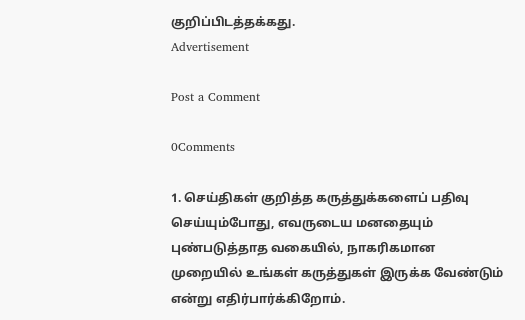குறிப்பிடத்தக்கது.
Advertisement

Post a Comment

0Comments

1. செய்திகள் குறித்த கருத்துக்களைப் பதிவு செய்யும்போது, எவருடைய மனதையும் புண்படுத்தாத வகையில், நாகரிகமான முறையில் உங்கள் கருத்துகள் இருக்க வேண்டும் என்று எதிர்பார்க்கிறோம்.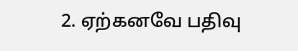2. ஏற்கனவே பதிவு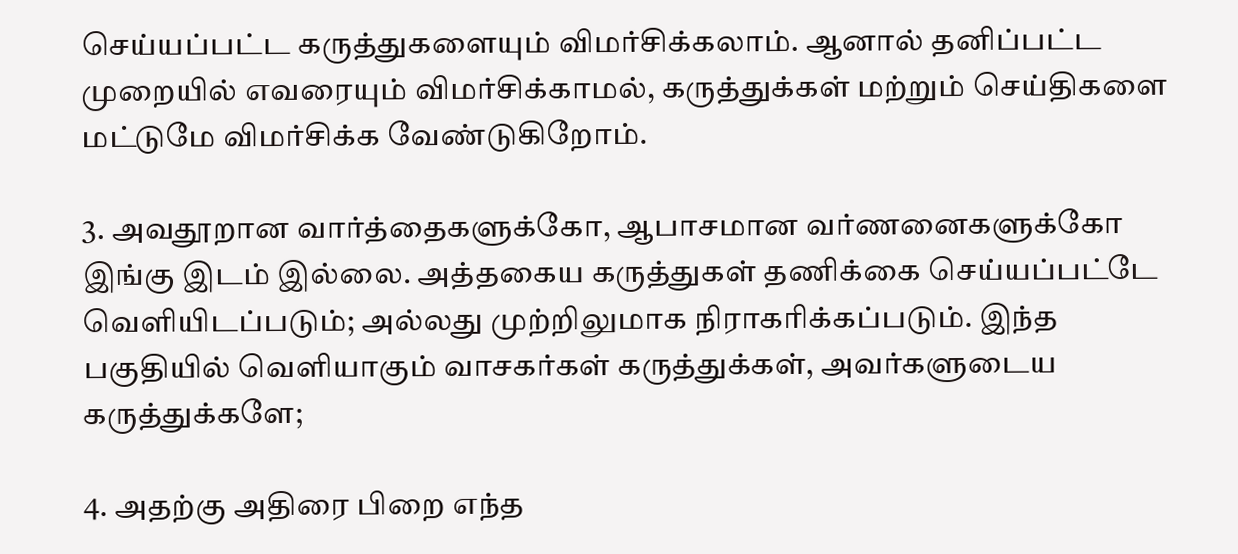செய்யப்பட்ட கருத்துகளையும் விமர்சிக்கலாம். ஆனால் தனிப்பட்ட முறையில் எவரையும் விமர்சிக்காமல், கருத்துக்கள் மற்றும் செய்திகளை மட்டுமே விமர்சிக்க வேண்டுகிறோம்.

3. அவதூறான வார்த்தைகளுக்கோ, ஆபாசமான வர்ணனைகளுக்கோ இங்கு இடம் இல்லை. அத்தகைய கருத்துகள் தணிக்கை செய்யப்பட்டே வெளியிடப்படும்; அல்லது முற்றிலுமாக நிராகரிக்கப்படும். இந்த பகுதியில் வெளியாகும் வாசகர்கள் கருத்துக்கள், அவர்களுடைய கருத்துக்களே;

4. அதற்கு அதிரை பிறை எந்த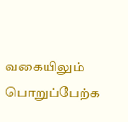வகையிலும் பொறுப்பேற்க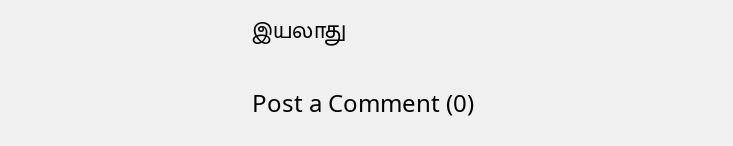இயலாது

Post a Comment (0)